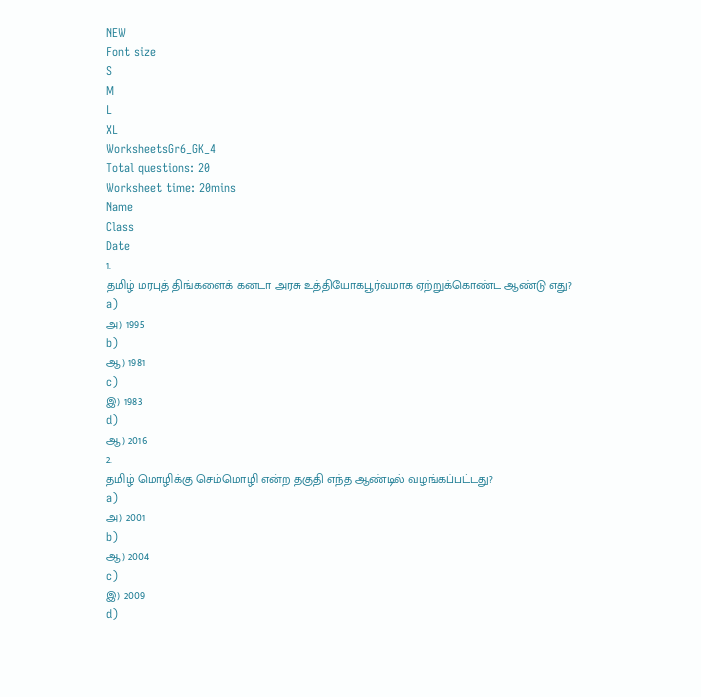NEW
Font size
S
M
L
XL
WorksheetsGr6_GK_4
Total questions: 20
Worksheet time: 20mins
Name
Class
Date
1.
தமிழ் மரபுத் திங்களைக் கனடா அரசு உத்தியோகபூர்வமாக ஏற்றுக்கொண்ட ஆண்டு எது?
a)
அ) 1995
b)
ஆ) 1981
c)
இ) 1983
d)
ஆ) 2016
2.
தமிழ் மொழிக்கு செம்மொழி என்ற தகுதி எந்த ஆண்டில் வழங்கப்பட்டது?
a)
அ) 2001
b)
ஆ) 2004
c)
இ) 2009
d)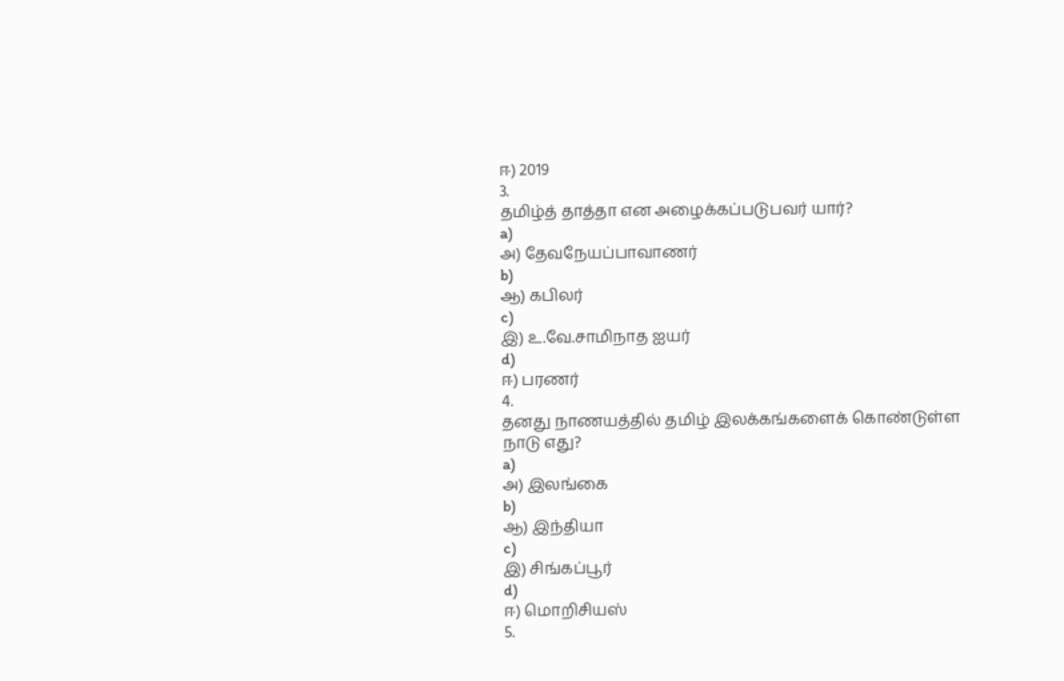ஈ) 2019
3.
தமிழ்த் தாத்தா என அழைக்கப்படுபவர் யார்?
a)
அ) தேவநேயப்பாவாணர்
b)
ஆ) கபிலர்
c)
இ) உ.வே.சாமிநாத ஐயர்
d)
ஈ) பரணர்
4.
தனது நாணயத்தில் தமிழ் இலக்கங்களைக் கொண்டுள்ள நாடு எது?
a)
அ) இலங்கை
b)
ஆ) இந்தியா
c)
இ) சிங்கப்பூர்
d)
ஈ) மொறிசியஸ்
5.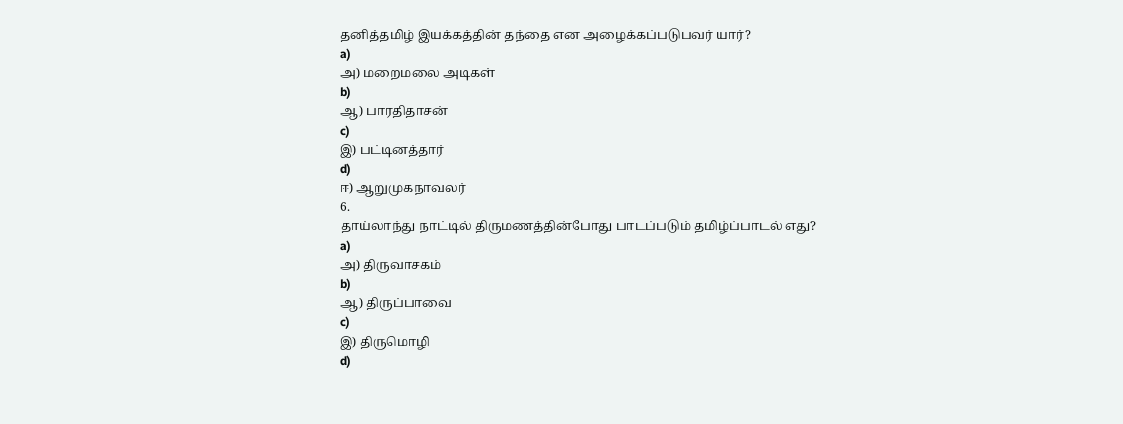தனித்தமிழ் இயக்கத்தின் தந்தை என அழைக்கப்படுபவர் யார்?
a)
அ) மறைமலை அடிகள்
b)
ஆ) பாரதிதாசன்
c)
இ) பட்டினத்தார்
d)
ஈ) ஆறுமுகநாவலர்
6.
தாய்லாந்து நாட்டில் திருமணத்தின்போது பாடப்படும் தமிழ்ப்பாடல் எது?
a)
அ) திருவாசகம்
b)
ஆ) திருப்பாவை
c)
இ) திருமொழி
d)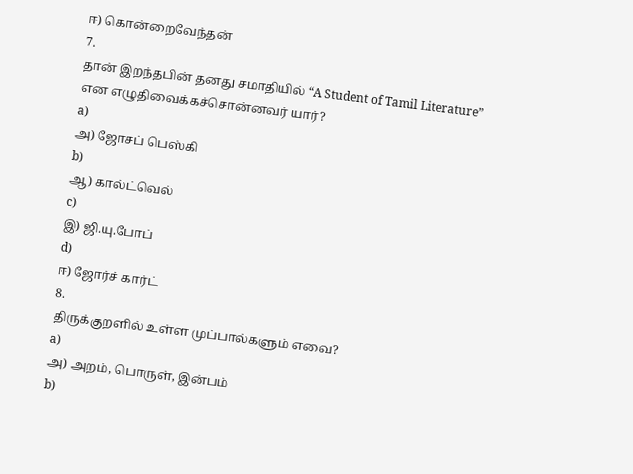ஈ) கொன்றைவேந்தன்
7.
தான் இறந்தபின் தனது சமாதியில் “A Student of Tamil Literature” என எழுதிவைக்கச்சொன்னவர் யார்?
a)
அ) ஜோசப் பெஸ்கி
b)
ஆ) கால்ட்வெல்
c)
இ) ஜி.யு.போப்
d)
ஈ) ஜோர்ச் கார்ட்
8.
திருக்குறளில் உள்ள முப்பால்களும் எவை?
a)
அ) அறம், பொருள், இன்பம்
b)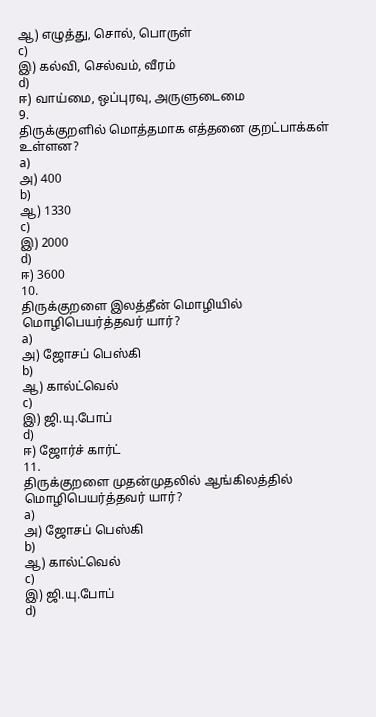ஆ) எழுத்து, சொல், பொருள்
c)
இ) கல்வி, செல்வம், வீரம்
d)
ஈ) வாய்மை, ஒப்புரவு, அருளுடைமை
9.
திருக்குறளில் மொத்தமாக எத்தனை குறட்பாக்கள் உள்ளன?
a)
அ) 400
b)
ஆ) 1330
c)
இ) 2000
d)
ஈ) 3600
10.
திருக்குறளை இலத்தீன் மொழியில் மொழிபெயர்த்தவர் யார்?
a)
அ) ஜோசப் பெஸ்கி
b)
ஆ) கால்ட்வெல்
c)
இ) ஜி.யு.போப்
d)
ஈ) ஜோர்ச் கார்ட்
11.
திருக்குறளை முதன்முதலில் ஆங்கிலத்தில் மொழிபெயர்த்தவர் யார்?
a)
அ) ஜோசப் பெஸ்கி
b)
ஆ) கால்ட்வெல்
c)
இ) ஜி.யு.போப்
d)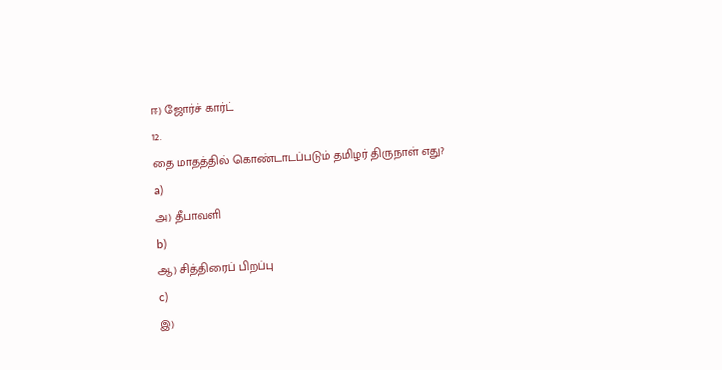ஈ) ஜோர்ச் கார்ட்
12.
தை மாதத்தில் கொண்டாடப்படும் தமிழர் திருநாள் எது?
a)
அ) தீபாவளி
b)
ஆ) சித்திரைப் பிறப்பு
c)
இ)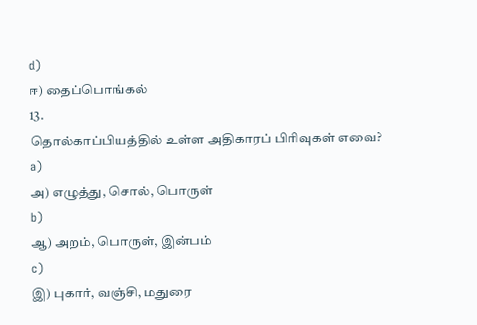d)
ஈ) தைப்பொங்கல்
13.
தொல்காப்பியத்தில் உள்ள அதிகாரப் பிரிவுகள் எவை?
a)
அ) எழுத்து, சொல், பொருள்
b)
ஆ) அறம், பொருள், இன்பம்
c)
இ) புகார், வஞ்சி, மதுரை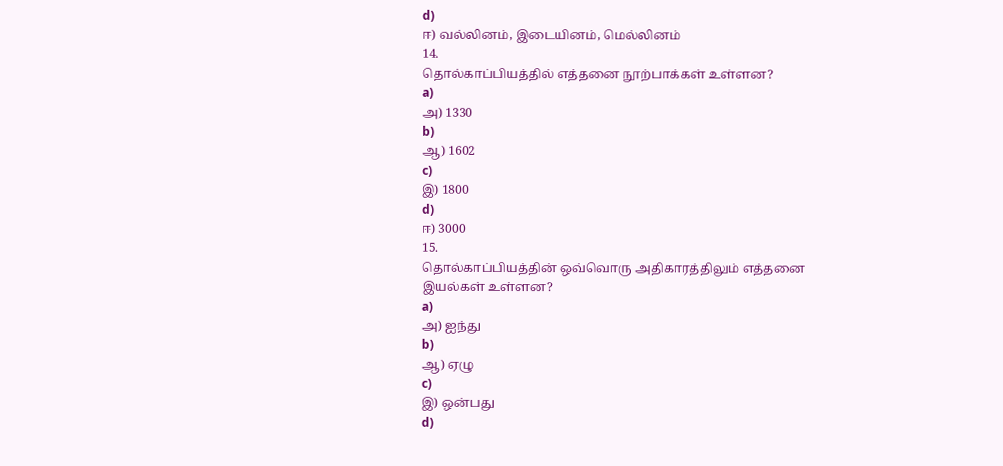d)
ஈ) வல்லினம், இடையினம், மெல்லினம்
14.
தொல்காப்பியத்தில் எத்தனை நூற்பாக்கள் உள்ளன?
a)
அ) 1330
b)
ஆ) 1602
c)
இ) 1800
d)
ஈ) 3000
15.
தொல்காப்பியத்தின் ஒவ்வொரு அதிகாரத்திலும் எத்தனை இயல்கள் உள்ளன?
a)
அ) ஐந்து
b)
ஆ) ஏழு
c)
இ) ஒன்பது
d)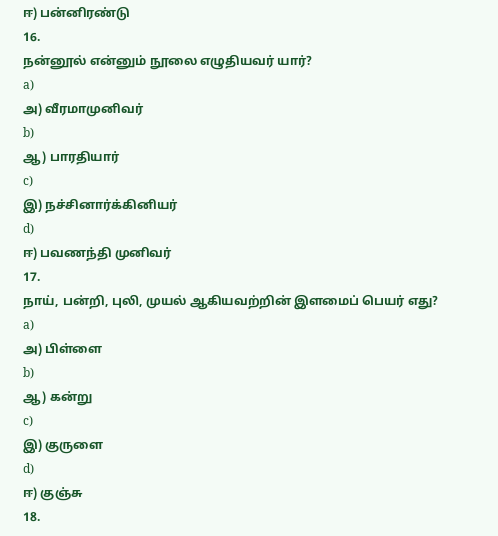ஈ) பன்னிரண்டு
16.
நன்னூல் என்னும் நூலை எழுதியவர் யார்?
a)
அ) வீரமாமுனிவர்
b)
ஆ) பாரதியார்
c)
இ) நச்சினார்க்கினியர்
d)
ஈ) பவணந்தி முனிவர்
17.
நாய், பன்றி, புலி, முயல் ஆகியவற்றின் இளமைப் பெயர் எது?
a)
அ) பிள்ளை
b)
ஆ) கன்று
c)
இ) குருளை
d)
ஈ) குஞ்சு
18.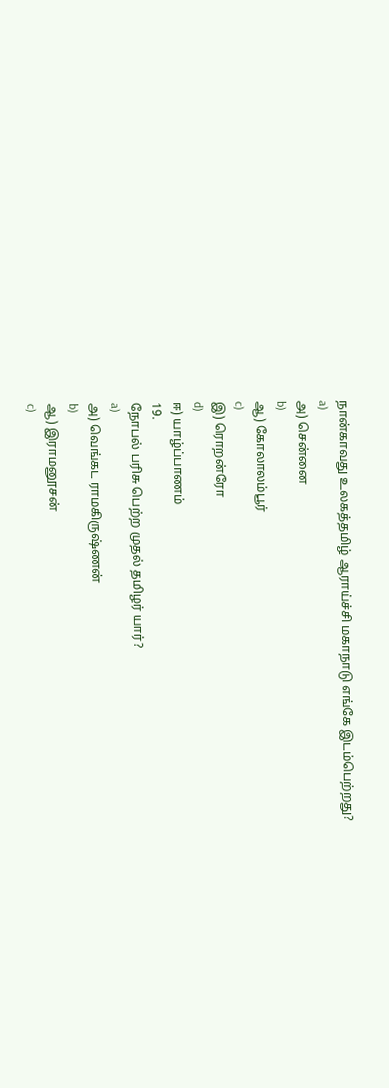நான்காவது உலகத்தமிழ் ஆராய்ச்சி மகாநாடு எங்கே இடம்பெற்றது?
a)
அ) சென்னை
b)
ஆ) கோலாலம்பூர்
c)
இ) ரொறன்ரோ
d)
ஈ) யாழ்ப்பாணம்
19.
நோபல் பரிசு பெற்ற முதல் தமிழர் யார்?
a)
அ) வெங்கட ராமகிருஷ்ணன்
b)
ஆ) இராமனூசன்
c)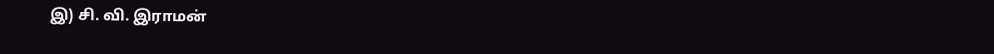இ) சி. வி. இராமன்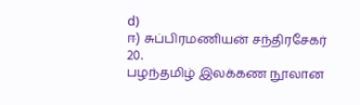d)
ஈ) சுப்பிரமணியன் சந்திரசேகர்
20.
பழந்தமிழ் இலக்கண நூலான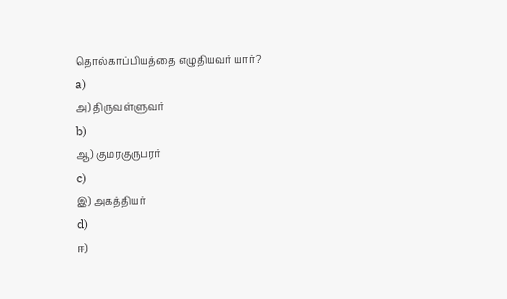தொல்காப்பியத்தை எழுதியவர் யார்?
a)
அ) திருவள்ளுவர்
b)
ஆ) குமரகுருபரர்
c)
இ) அகத்தியர்
d)
ஈ)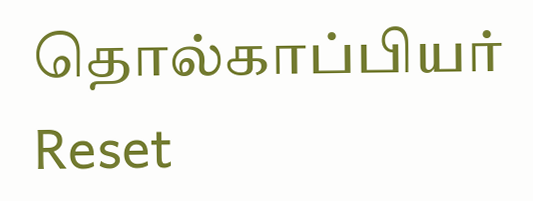தொல்காப்பியர்
Reset